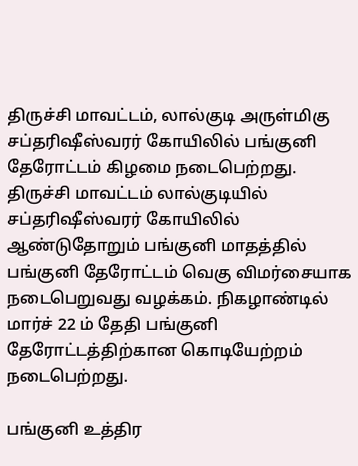திருச்சி மாவட்டம், லால்குடி அருள்மிகு சப்தரிஷீஸ்வரர் கோயிலில் பங்குனி தேரோட்டம் கிழமை நடைபெற்றது. திருச்சி மாவட்டம் லால்குடியில் சப்தரிஷீஸ்வரர் கோயிலில் ஆண்டுதோறும் பங்குனி மாதத்தில் பங்குனி தேரோட்டம் வெகு விமர்சையாக நடைபெறுவது வழக்கம். நிகழாண்டில் மார்ச் 22 ம் தேதி பங்குனி தேரோட்டத்திற்கான கொடியேற்றம் நடைபெற்றது.

பங்குனி உத்திர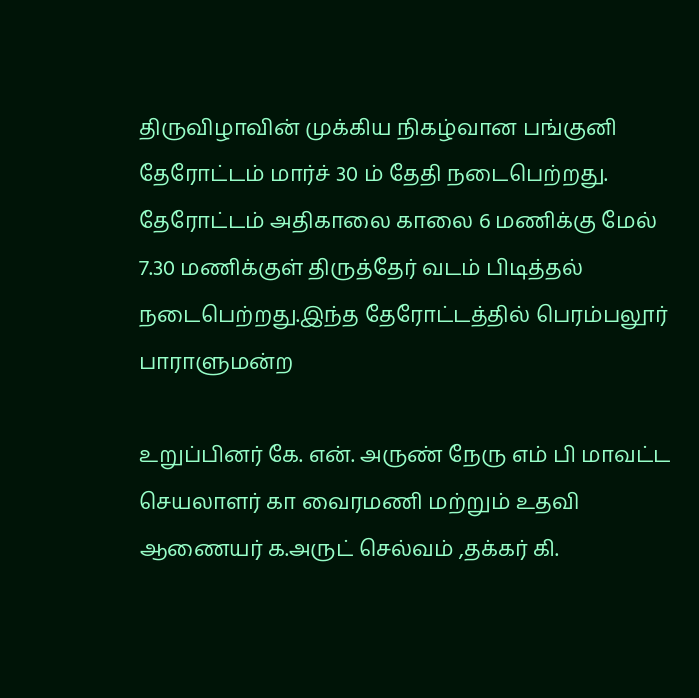திருவிழாவின் முக்கிய நிகழ்வான பங்குனி தேரோட்டம் மார்ச் 30 ம் தேதி நடைபெற்றது. தேரோட்டம் அதிகாலை காலை 6 மணிக்கு மேல் 7.30 மணிக்குள் திருத்தேர் வடம் பிடித்தல் நடைபெற்றது.இந்த தேரோட்டத்தில் பெரம்பலூர் பாராளுமன்ற

உறுப்பினர் கே. என். அருண் நேரு எம் பி மாவட்ட செயலாளர் கா வைரமணி மற்றும் உதவி ஆணையர் க.அருட் செல்வம் ,தக்கர் கி.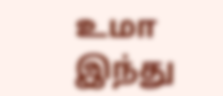உமா இந்து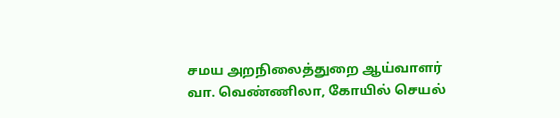சமய அறநிலைத்துறை ஆய்வாளர் வா. வெண்ணிலா, கோயில் செயல்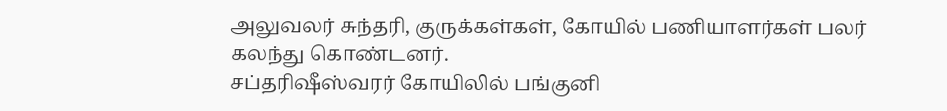அலுவலர் சுந்தரி, குருக்கள்கள், கோயில் பணியாளர்கள் பலர் கலந்து கொண்டனர்.
சப்தரிஷீஸ்வரர் கோயிலில் பங்குனி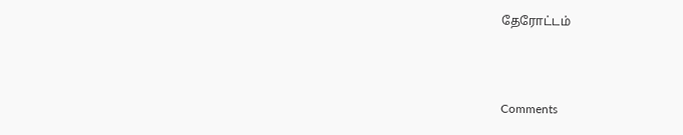தேரோட்டம்



Comments